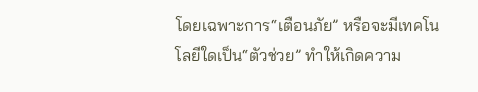โดยเฉพาะการ“เตือนภัย” หรือจะมีเทคโนโลยีใดเป็น“ตัวช่วย” ทำให้เกิดความ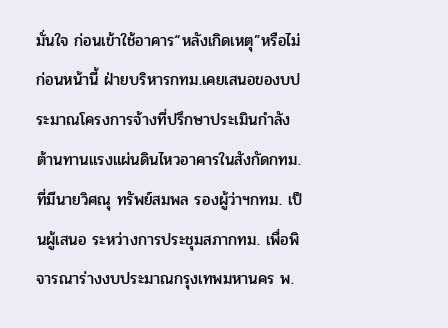มั่นใจ ก่อนเข้าใช้อาคาร“หลังเกิดเหตุ”หรือไม่
ก่อนหน้านี้ ฝ่ายบริหารกทม.เคยเสนอของบประมาณโครงการจ้างที่ปรึกษาประเมินกำลังต้านทานแรงแผ่นดินไหวอาคารในสังกัดกทม. ที่มีนายวิศณุ ทรัพย์สมพล รองผู้ว่าฯกทม. เป็นผู้เสนอ ระหว่างการประชุมสภากทม. เพื่อพิจารณาร่างงบประมาณกรุงเทพมหานคร พ.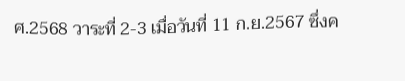ศ.2568 วาระที่ 2-3 เมื่อวันที่ 11 ก.ย.2567 ซึ่งค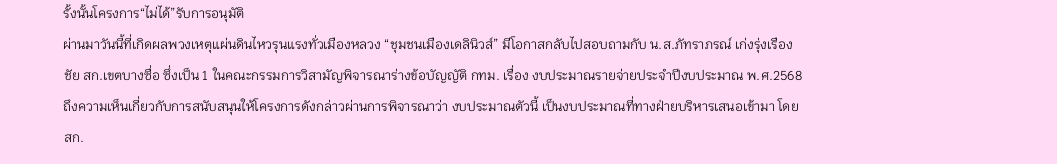รั้งนั้นโครงการ“ไม่ได้”รับการอนุมัติ
ผ่านมาวันนี้ที่เกิดผลพวงเหตุแผ่นดินไหวรุนแรงทั่วเมืองหลวง “ชุมชนเมืองเดลินิวส์” มีโอกาสกลับไปสอบถามกับ น.ส.ภัทราภรณ์ เก่งรุ่งเรืองชัย สก.เขตบางซื่อ ซึ่งเป็น 1 ในคณะกรรมการวิสามัญพิจารณาร่างข้อบัญญัติ กทม. เรื่อง งบประมาณรายจ่ายประจำปีงบประมาณ พ.ศ.2568 ถึงความเห็นเกี่ยวกับการสนับสนุนให้โครงการดังกล่าวผ่านการพิจารณาว่า งบประมาณตัวนี้ เป็นงบประมาณที่ทางฝ่ายบริหารเสนอเข้ามา โดยสก.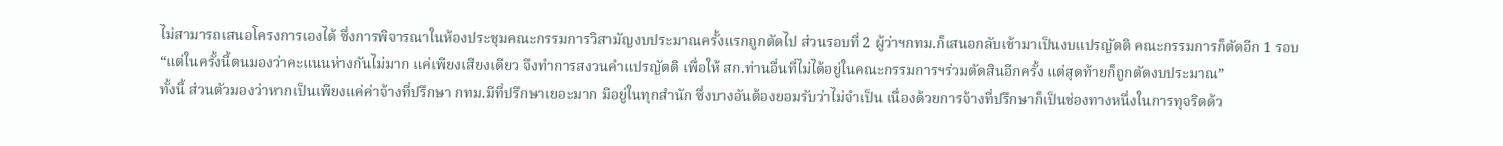ไม่สามารถเสนอโครงการเองได้ ซึ่งการพิจารณาในห้องประชุมคณะกรรมการวิสามัญงบประมาณครั้งแรกถูกตัดไป ส่วนรอบที่ 2 ผู้ว่าฯกทม.ก็เสนอกลับเข้ามาเป็นงบแปรญัตติ คณะกรรมการก็ตัดอีก 1 รอบ
“แต่ในครั้งนี้ตนมองว่าคะแนนห่างกันไม่มาก แค่เพียงเสียงเดียว จึงทำการสงวนคำแปรญัตติ เพื่อให้ สก.ท่านอื่นที่ไม่ได้อยู่ในคณะกรรมการฯร่วมตัดสินอีกครั้ง แต่สุดท้ายก็ถูกตัดงบประมาณ”
ทั้งนี้ ส่วนตัวมองว่าหากเป็นเพียงแค่ค่าจ้างที่ปรึกษา กทม.มีที่ปรึกษาเยอะมาก มีอยู่ในทุกสำนัก ซึ่งบางอันต้องยอมรับว่าไม่จำเป็น เนื่องด้วยการจ้างที่ปรึกษาก็เป็นช่องทางหนึ่งในการทุจริตด้ว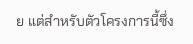ย แต่สำหรับตัวโครงการนี้ซึ่ง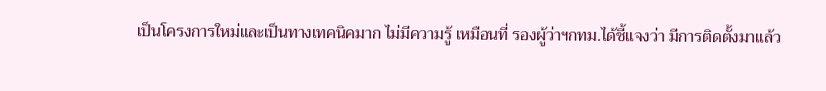เป็นโครงการใหม่และเป็นทางเทคนิคมาก ไม่มีความรู้ เหมือนที่ รองผู้ว่าฯกทม.ได้ชี้แจงว่า มีการติดตั้งมาแล้ว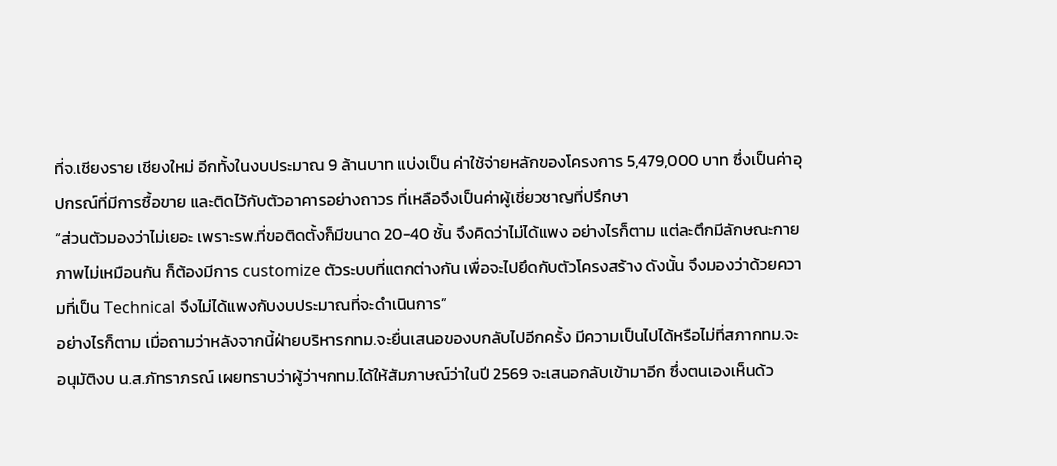ที่จ.เชียงราย เชียงใหม่ อีกทั้งในงบประมาณ 9 ล้านบาท แบ่งเป็น ค่าใช้จ่ายหลักของโครงการ 5,479,000 บาท ซึ่งเป็นค่าอุปกรณ์ที่มีการซื้อขาย และติดไว้กับตัวอาคารอย่างถาวร ที่เหลือจึงเป็นค่าผู้เชี่ยวชาญที่ปรึกษา
“ส่วนตัวมองว่าไม่เยอะ เพราะรพ.ที่ขอติดตั้งก็มีขนาด 20-40 ชั้น จึงคิดว่าไม่ได้แพง อย่างไรก็ตาม แต่ละตึกมีลักษณะกายภาพไม่เหมือนกัน ก็ต้องมีการ customize ตัวระบบที่แตกต่างกัน เพื่อจะไปยึดกับตัวโครงสร้าง ดังนั้น จึงมองว่าด้วยความที่เป็น Technical จึงไม่ได้แพงกับงบประมาณที่จะดำเนินการ”
อย่างไรก็ตาม เมื่อถามว่าหลังจากนี้ฝ่ายบริหารกทม.จะยื่นเสนอของบกลับไปอีกครั้ง มีความเป็นไปได้หรือไม่ที่สภากทม.จะอนุมัติงบ น.ส.ภัทราภรณ์ เผยทราบว่าผู้ว่าฯกทม.ได้ให้สัมภาษณ์ว่าในปี 2569 จะเสนอกลับเข้ามาอีก ซึ่งตนเองเห็นด้ว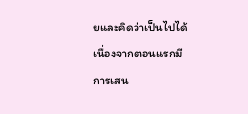ยและคิดว่าเป็นไปได้
เนื่องจากตอนแรกมีการเสน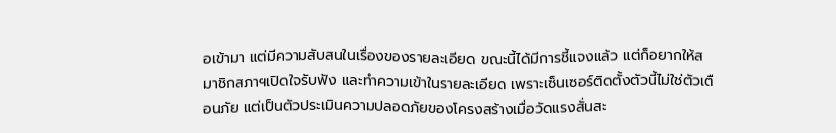อเข้ามา แต่มีความสับสนในเรื่องของรายละเอียด ขณะนี้ได้มีการชี้แจงแล้ว แต่ก็อยากให้สมาชิกสภาฯเปิดใจรับฟัง และทำความเข้าในรายละเอียด เพราะเซ็นเซอร์ติดตั้งตัวนี้ไม่ใช่ตัวเตือนภัย แต่เป็นตัวประเมินความปลอดภัยของโครงสร้างเมื่อวัดแรงสั่นสะ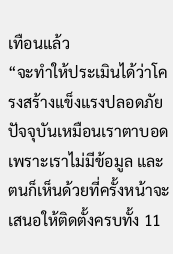เทือนแล้ว
“จะทำให้ประเมินได้ว่าโครงสร้างแข็งแรงปลอดภัย ปัจจุบันเหมือนเราตาบอด เพราะเราไม่มีข้อมูล และตนก็เห็นด้วยที่ครั้งหน้าจะเสนอให้ติดตั้งครบทั้ง 11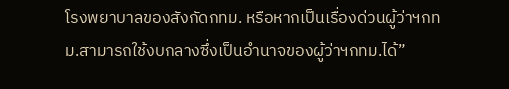โรงพยาบาลของสังกัดกทม. หรือหากเป็นเรื่องด่วนผู้ว่าฯกทม.สามารถใช้งบกลางซึ่งเป็นอำนาจของผู้ว่าฯกทม.ได้”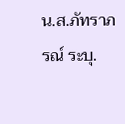น.ส.ภัทราภรณ์ ระบุ.